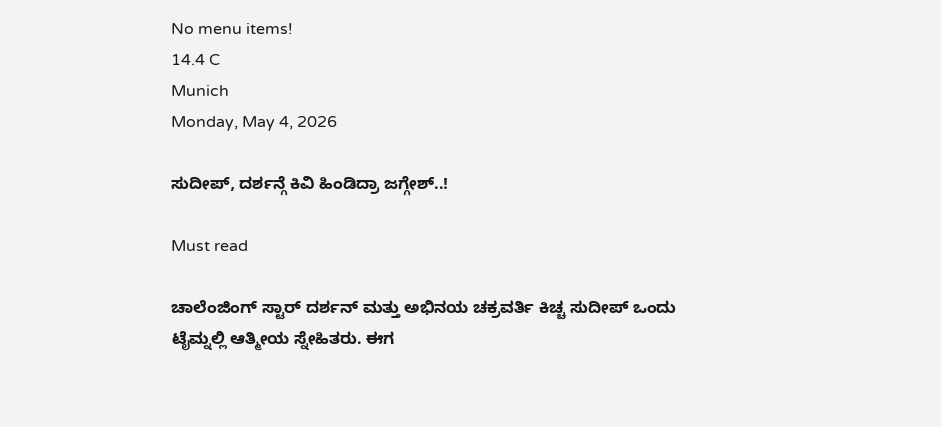No menu items!
14.4 C
Munich
Monday, May 4, 2026

ಸುದೀಪ್, ದರ್ಶನ್ಗೆ ಕಿವಿ ಹಿಂಡಿದ್ರಾ ಜಗ್ಗೇಶ್..!

Must read

ಚಾಲೆಂಜಿಂಗ್ ಸ್ಟಾರ್ ದರ್ಶನ್ ಮತ್ತು ಅಭಿನಯ ಚಕ್ರವರ್ತಿ ಕಿಚ್ಚ ಸುದೀಪ್ ಒಂದು ಟೈಮ್ನಲ್ಲಿ ಆತ್ಮೀಯ ಸ್ನೇಹಿತರು. ಈಗ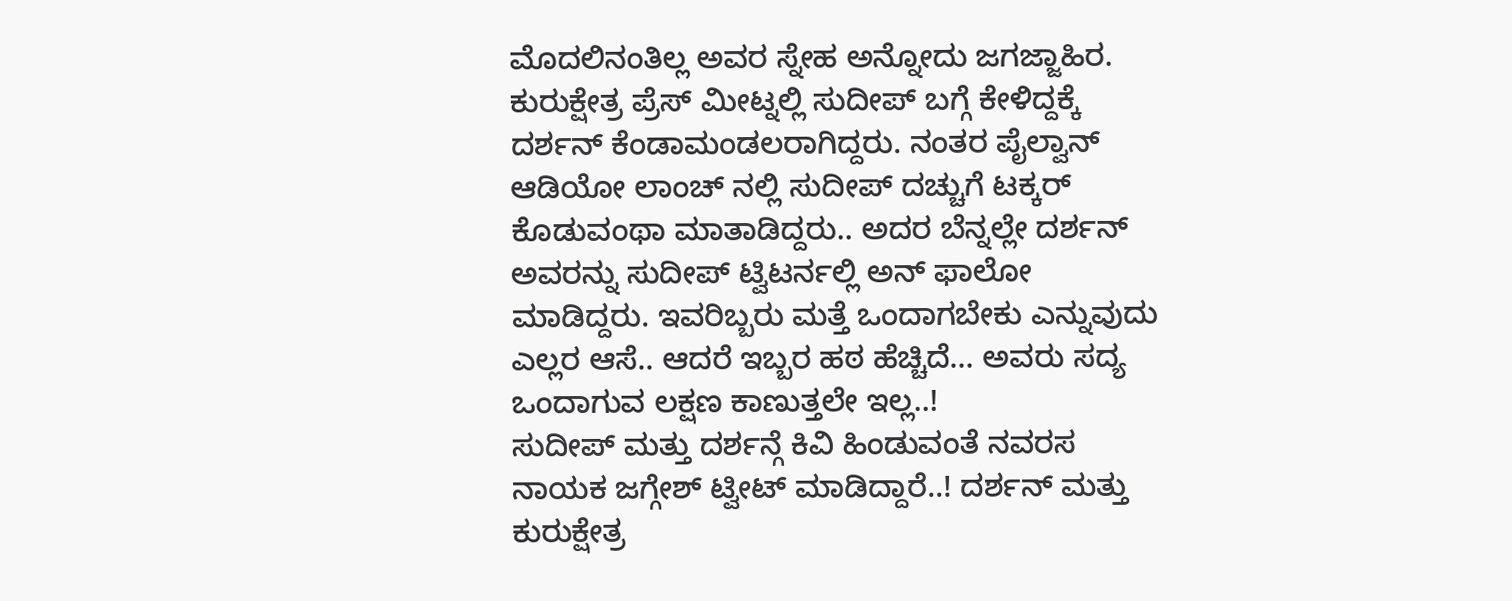ಮೊದಲಿನಂತಿಲ್ಲ ಅವರ ಸ್ನೇಹ ಅನ್ನೋದು ಜಗಜ್ಜಾಹಿರ. ಕುರುಕ್ಷೇತ್ರ ಪ್ರೆಸ್ ಮೀಟ್ನಲ್ಲಿ ಸುದೀಪ್ ಬಗ್ಗೆ ಕೇಳಿದ್ದಕ್ಕೆ ದರ್ಶನ್ ಕೆಂಡಾಮಂಡಲರಾಗಿದ್ದರು. ನಂತರ ಪೈಲ್ವಾನ್ ಆಡಿಯೋ ಲಾಂಚ್ ನಲ್ಲಿ ಸುದೀಪ್ ದಚ್ಚುಗೆ ಟಕ್ಕರ್ ಕೊಡುವಂಥಾ ಮಾತಾಡಿದ್ದರು.. ಅದರ ಬೆನ್ನಲ್ಲೇ ದರ್ಶನ್ ಅವರನ್ನು ಸುದೀಪ್ ಟ್ವಿಟರ್ನಲ್ಲಿ ಅನ್ ಫಾಲೋ ಮಾಡಿದ್ದರು. ಇವರಿಬ್ಬರು ಮತ್ತೆ ಒಂದಾಗಬೇಕು ಎನ್ನುವುದು ಎಲ್ಲರ ಆಸೆ.. ಆದರೆ ಇಬ್ಬರ ಹಠ ಹೆಚ್ಚಿದೆ… ಅವರು ಸದ್ಯ ಒಂದಾಗುವ ಲಕ್ಷಣ ಕಾಣುತ್ತಲೇ ಇಲ್ಲ..!
ಸುದೀಪ್ ಮತ್ತು ದರ್ಶನ್ಗೆ ಕಿವಿ ಹಿಂಡುವಂತೆ ನವರಸ ನಾಯಕ ಜಗ್ಗೇಶ್ ಟ್ವೀಟ್ ಮಾಡಿದ್ದಾರೆ..! ದರ್ಶನ್ ಮತ್ತು ಕುರುಕ್ಷೇತ್ರ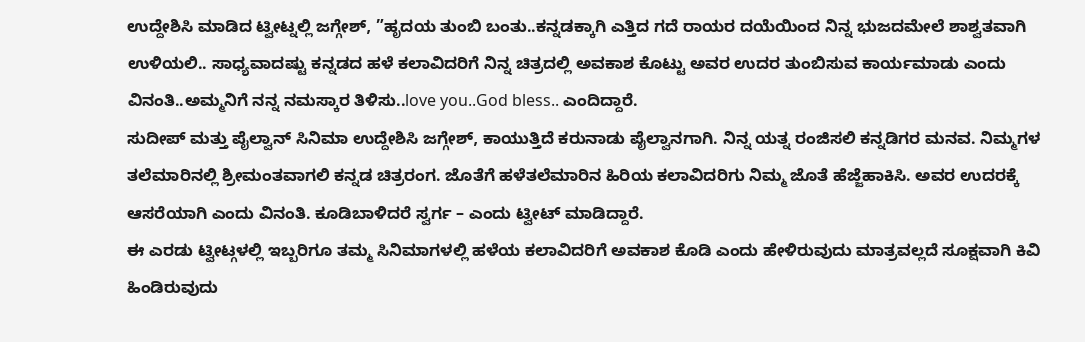ಉದ್ದೇಶಿಸಿ ಮಾಡಿದ ಟ್ವೀಟ್ನಲ್ಲಿ ಜಗ್ಗೇಶ್, ”ಹೃದಯ ತುಂಬಿ ಬಂತು..ಕನ್ನಡಕ್ಕಾಗಿ ಎತ್ತಿದ ಗದೆ ರಾಯರ ದಯೆಯಿಂದ ನಿನ್ನ ಭುಜದಮೇಲೆ ಶಾಶ್ವತವಾಗಿ ಉಳಿಯಲಿ.. ಸಾಧ್ಯವಾದಷ್ಟು ಕನ್ನಡದ ಹಳೆ ಕಲಾವಿದರಿಗೆ ನಿನ್ನ ಚಿತ್ರದಲ್ಲಿ ಅವಕಾಶ ಕೊಟ್ಟು ಅವರ ಉದರ ತುಂಬಿಸುವ ಕಾರ್ಯಮಾಡು ಎಂದು ವಿನಂತಿ..ಅಮ್ಮನಿಗೆ ನನ್ನ ನಮಸ್ಕಾರ ತಿಳಿಸು..love you..God bless.. ಎಂದಿದ್ದಾರೆ.
ಸುದೀಪ್ ಮತ್ತು ಪೈಲ್ವಾನ್ ಸಿನಿಮಾ ಉದ್ದೇಶಿಸಿ ಜಗ್ಗೇಶ್, ಕಾಯುತ್ತಿದೆ ಕರುನಾಡು ಪೈಲ್ವಾನಗಾಗಿ. ನಿನ್ನ ಯತ್ನ ರಂಜಿಸಲಿ ಕನ್ನಡಿಗರ ಮನವ. ನಿಮ್ಮಗಳ ತಲೆಮಾರಿನಲ್ಲಿ ಶ್ರೀಮಂತವಾಗಲಿ ಕನ್ನಡ ಚಿತ್ರರಂಗ. ಜೊತೆಗೆ ಹಳೆತಲೆಮಾರಿನ ಹಿರಿಯ ಕಲಾವಿದರಿಗು ನಿಮ್ಮ ಜೊತೆ ಹೆಜ್ಜೆಹಾಕಿಸಿ. ಅವರ ಉದರಕ್ಕೆ ಆಸರೆಯಾಗಿ ಎಂದು ವಿನಂತಿ. ಕೂಡಿಬಾಳಿದರೆ ಸ್ವರ್ಗ – ಎಂದು ಟ್ವೀಟ್ ಮಾಡಿದ್ದಾರೆ.
ಈ ಎರಡು ಟ್ವೀಟ್ಗಳಲ್ಲಿ ಇಬ್ಬರಿಗೂ ತಮ್ಮ ಸಿನಿಮಾಗಳಲ್ಲಿ ಹಳೆಯ ಕಲಾವಿದರಿಗೆ ಅವಕಾಶ ಕೊಡಿ ಎಂದು ಹೇಳಿರುವುದು ಮಾತ್ರವಲ್ಲದೆ ಸೂಕ್ಷವಾಗಿ ಕಿವಿ ಹಿಂಡಿರುವುದು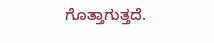ಗೊತ್ತಾಗುತ್ತದೆ.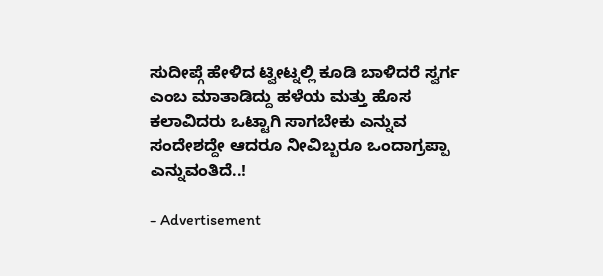ಸುದೀಪ್ಗೆ ಹೇಳಿದ ಟ್ವೀಟ್ನಲ್ಲಿ ಕೂಡಿ ಬಾಳಿದರೆ ಸ್ವರ್ಗ ಎಂಬ ಮಾತಾಡಿದ್ದು ಹಳೆಯ ಮತ್ತು ಹೊಸ ಕಲಾವಿದರು ಒಟ್ಟಾಗಿ ಸಾಗಬೇಕು ಎನ್ನುವ ಸಂದೇಶದ್ದೇ ಆದರೂ ನೀವಿಬ್ಬರೂ ಒಂದಾಗ್ರಪ್ಪಾ ಎನ್ನುವಂತಿದೆ..!

- Advertisement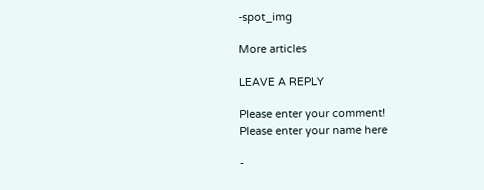-spot_img

More articles

LEAVE A REPLY

Please enter your comment!
Please enter your name here

-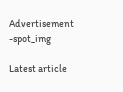Advertisement -spot_img

Latest article